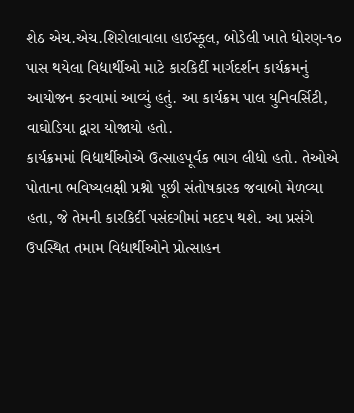શેઠ એચ.એચ.શિરોલાવાલા હાઈસ્કૂલ, બોડેલી ખાતે ધોરણ-૧૦ પાસ થયેલા વિદ્યાર્થીઓ માટે કારકિર્દી માર્ગદર્શન કાર્યક્રમનું આયોજન કરવામાં આવ્યું હતું. આ કાર્યક્રમ પાલ યુનિવર્સિટી, વાઘોડિયા દ્વારા યોજાયો હતો.
કાર્યક્રમમાં વિદ્યાર્થીઓએ ઉત્સાહપૂર્વક ભાગ લીધો હતો. તેઓએ પોતાના ભવિષ્યલક્ષી પ્રશ્નો પૂછી સંતોષકારક જવાબો મેળવ્યા હતા, જે તેમની કારકિર્દી પસંદગીમાં મદદપ થશે. આ પ્રસંગે ઉપસ્થિત તમામ વિદ્યાર્થીઓને પ્રોત્સાહન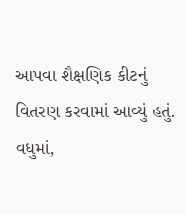આપવા શૈક્ષણિક કીટનું વિતરણ કરવામાં આવ્યું હતું. વધુમાં,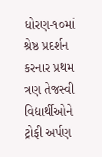ધોરણ-૧૦માં શ્રેષ્ઠ પ્રદર્શન કરનાર પ્રથમ ત્રણ તેજસ્વી વિદ્યાર્થીઓને ટ્રોફી અર્પણ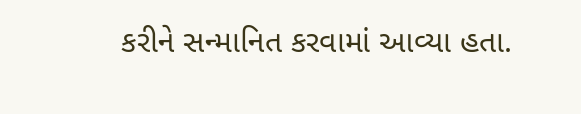કરીને સન્માનિત કરવામાં આવ્યા હતા.